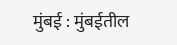मुंबई : मुंबईतील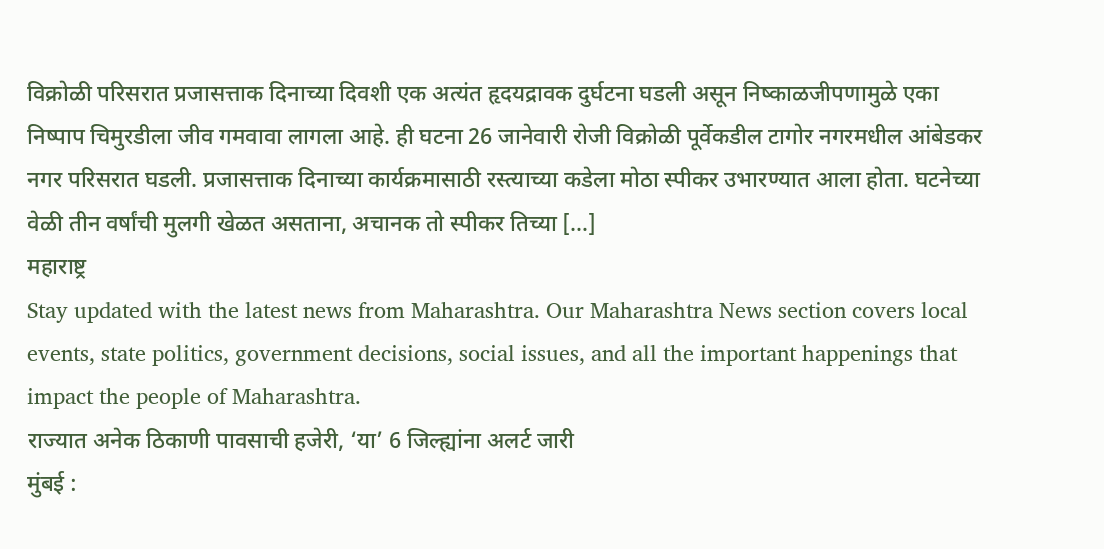विक्रोळी परिसरात प्रजासत्ताक दिनाच्या दिवशी एक अत्यंत हृदयद्रावक दुर्घटना घडली असून निष्काळजीपणामुळे एका निष्पाप चिमुरडीला जीव गमवावा लागला आहे. ही घटना 26 जानेवारी रोजी विक्रोळी पूर्वेकडील टागोर नगरमधील आंबेडकर नगर परिसरात घडली. प्रजासत्ताक दिनाच्या कार्यक्रमासाठी रस्त्याच्या कडेला मोठा स्पीकर उभारण्यात आला होता. घटनेच्या वेळी तीन वर्षांची मुलगी खेळत असताना, अचानक तो स्पीकर तिच्या […]
महाराष्ट्र
Stay updated with the latest news from Maharashtra. Our Maharashtra News section covers local events, state politics, government decisions, social issues, and all the important happenings that impact the people of Maharashtra.
राज्यात अनेक ठिकाणी पावसाची हजेरी, ‘या’ 6 जिल्ह्यांना अलर्ट जारी
मुंबई :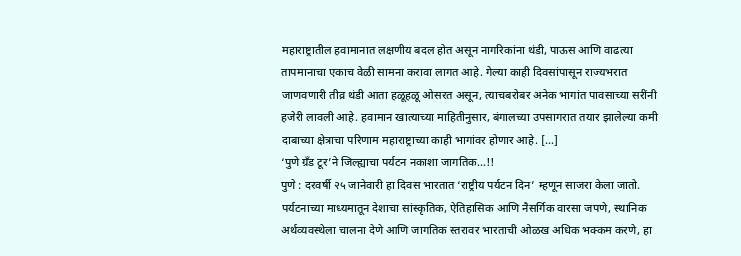महाराष्ट्रातील हवामानात लक्षणीय बदल होत असून नागरिकांना थंडी, पाऊस आणि वाढत्या तापमानाचा एकाच वेळी सामना करावा लागत आहे. गेल्या काही दिवसांपासून राज्यभरात जाणवणारी तीव्र थंडी आता हळूहळू ओसरत असून, त्याचबरोबर अनेक भागांत पावसाच्या सरींनी हजेरी लावली आहे. हवामान खात्याच्या माहितीनुसार, बंगालच्या उपसागरात तयार झालेल्या कमी दाबाच्या क्षेत्राचा परिणाम महाराष्ट्राच्या काही भागांवर होणार आहे. […]
‘पुणे ग्रँड टूर’ने जिल्ह्याचा पर्यटन नकाशा जागतिक…!!
पुणे : दरवर्षी २५ जानेवारी हा दिवस भारतात ‘राष्ट्रीय पर्यटन दिन’ म्हणून साजरा केला जातो. पर्यटनाच्या माध्यमातून देशाचा सांस्कृतिक, ऐतिहासिक आणि नैसर्गिक वारसा जपणे, स्थानिक अर्थव्यवस्थेला चालना देणे आणि जागतिक स्तरावर भारताची ओळख अधिक भक्कम करणे, हा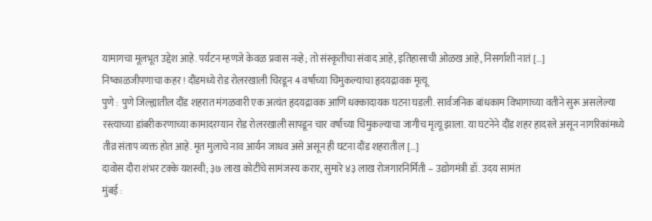यामागचा मूलभूत उद्देश आहे. पर्यटन म्हणजे केवळ प्रवास नव्हे; तो संस्कृतीचा संवाद आहे, इतिहासाची ओळख आहे, निसर्गाशी नातं […]
निष्काळजीपणाचा कहर! दौंडमध्ये रोड रोलरखाली चिरडून 4 वर्षांच्या चिमुकल्याचा हृदयद्रावक मृत्यू
पुणे : पुणे जिल्ह्यातील दौंड शहरात मंगळवारी एक अत्यंत हृदयद्रावक आणि धक्कादायक घटना घडली. सार्वजनिक बांधकाम विभागाच्या वतीने सुरू असलेल्या रस्त्याच्या डांबरीकरणाच्या कामादरम्यान रोड रोलरखाली सापडून चार वर्षांच्या चिमुकल्याचा जागीच मृत्यू झाला. या घटनेने दौंड शहर हादरले असून नागरिकांमध्ये तीव्र संताप व्यक्त होत आहे. मृत मुलाचे नाव आर्यन जाधव असे असून ही घटना दौंड शहरातील […]
दावोस दौरा शंभर टक्के यशस्वी; ३७ लाख कोटींचे सामंजस्य करार, सुमारे ४३ लाख रोजगारनिर्मिती – उद्योगमंत्री डॉ. उदय सामंत
मुंबई :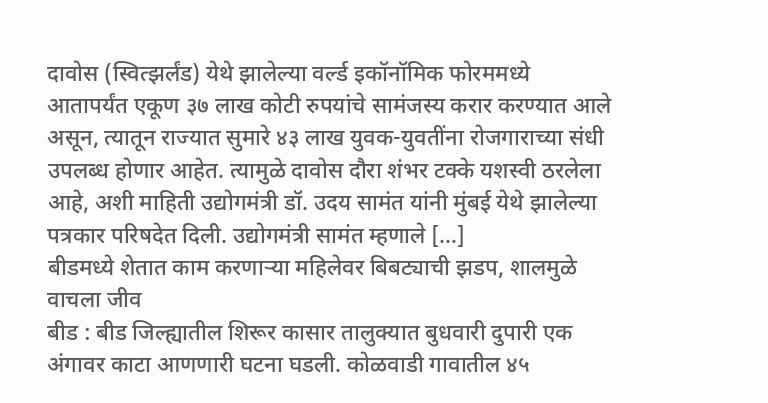दावोस (स्वित्झर्लंड) येथे झालेल्या वर्ल्ड इकॉनॉमिक फोरममध्ये आतापर्यंत एकूण ३७ लाख कोटी रुपयांचे सामंजस्य करार करण्यात आले असून, त्यातून राज्यात सुमारे ४३ लाख युवक-युवतींना रोजगाराच्या संधी उपलब्ध होणार आहेत. त्यामुळे दावोस दौरा शंभर टक्के यशस्वी ठरलेला आहे, अशी माहिती उद्योगमंत्री डॉ. उदय सामंत यांनी मुंबई येथे झालेल्या पत्रकार परिषदेत दिली. उद्योगमंत्री सामंत म्हणाले […]
बीडमध्ये शेतात काम करणाऱ्या महिलेवर बिबट्याची झडप, शालमुळे वाचला जीव
बीड : बीड जिल्ह्यातील शिरूर कासार तालुक्यात बुधवारी दुपारी एक अंगावर काटा आणणारी घटना घडली. कोळवाडी गावातील ४५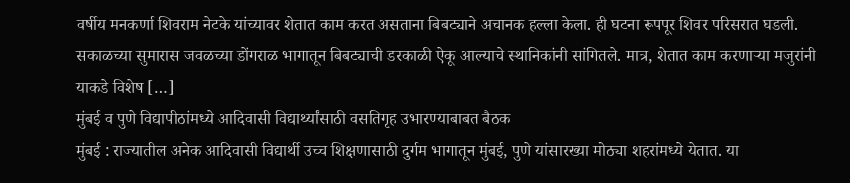वर्षीय मनकर्णा शिवराम नेटके यांच्यावर शेतात काम करत असताना बिबट्याने अचानक हल्ला केला. ही घटना रूपपूर शिवर परिसरात घडली. सकाळच्या सुमारास जवळच्या डोंगराळ भागातून बिबट्याची डरकाळी ऐकू आल्याचे स्थानिकांनी सांगितले. मात्र, शेतात काम करणाऱ्या मजुरांनी याकडे विशेष […]
मुंबई व पुणे विद्यापीठांमध्ये आदिवासी विद्यार्थ्यांसाठी वसतिगृह उभारण्याबाबत बैठक
मुंबई : राज्यातील अनेक आदिवासी विद्यार्थी उच्च शिक्षणासाठी दुर्गम भागातून मुंबई, पुणे यांसारख्या मोठ्या शहरांमध्ये येतात. या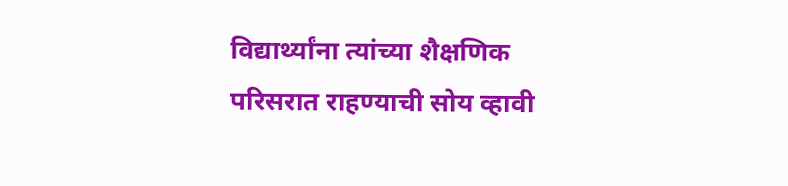विद्यार्थ्यांना त्यांच्या शैक्षणिक परिसरात राहण्याची सोय व्हावी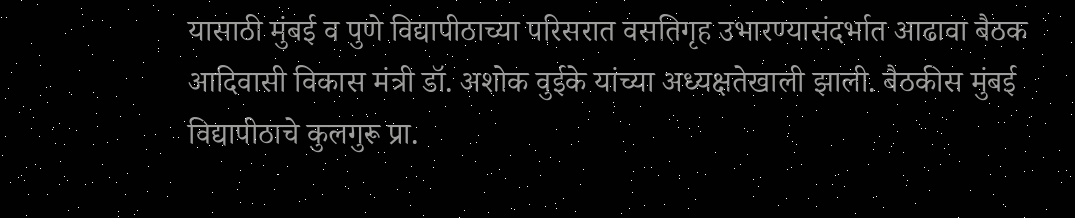यासाठी मुंबई व पुणे विद्यापीठाच्या परिसरात वसतिगृह उभारण्यासंदर्भात आढावा बैठक आदिवासी विकास मंत्री डॉ. अशोक वुईके यांच्या अध्यक्षतेखाली झाली. बैठकीस मुंबई विद्यापीठाचे कुलगुरू प्रा.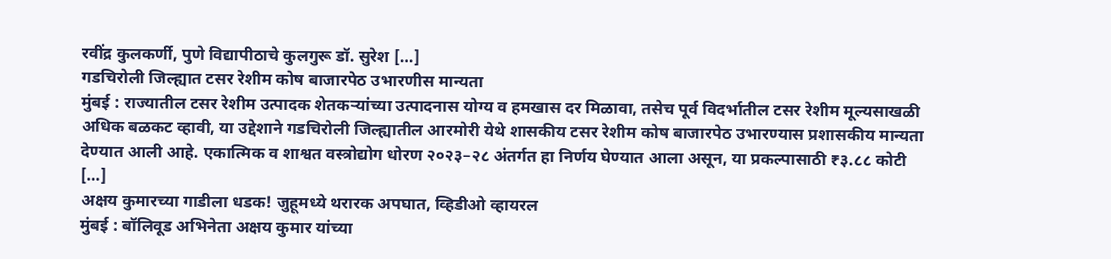रवींद्र कुलकर्णी, पुणे विद्यापीठाचे कुलगुरू डॉ. सुरेश […]
गडचिरोली जिल्ह्यात टसर रेशीम कोष बाजारपेठ उभारणीस मान्यता
मुंबई : राज्यातील टसर रेशीम उत्पादक शेतकऱ्यांच्या उत्पादनास योग्य व हमखास दर मिळावा, तसेच पूर्व विदर्भातील टसर रेशीम मूल्यसाखळी अधिक बळकट व्हावी, या उद्देशाने गडचिरोली जिल्ह्यातील आरमोरी येथे शासकीय टसर रेशीम कोष बाजारपेठ उभारण्यास प्रशासकीय मान्यता देण्यात आली आहे. एकात्मिक व शाश्वत वस्त्रोद्योग धोरण २०२३–२८ अंतर्गत हा निर्णय घेण्यात आला असून, या प्रकल्पासाठी ₹३.८८ कोटी […]
अक्षय कुमारच्या गाडीला धडक! जुहूमध्ये थरारक अपघात, व्हिडीओ व्हायरल
मुंबई : बॉलिवूड अभिनेता अक्षय कुमार यांच्या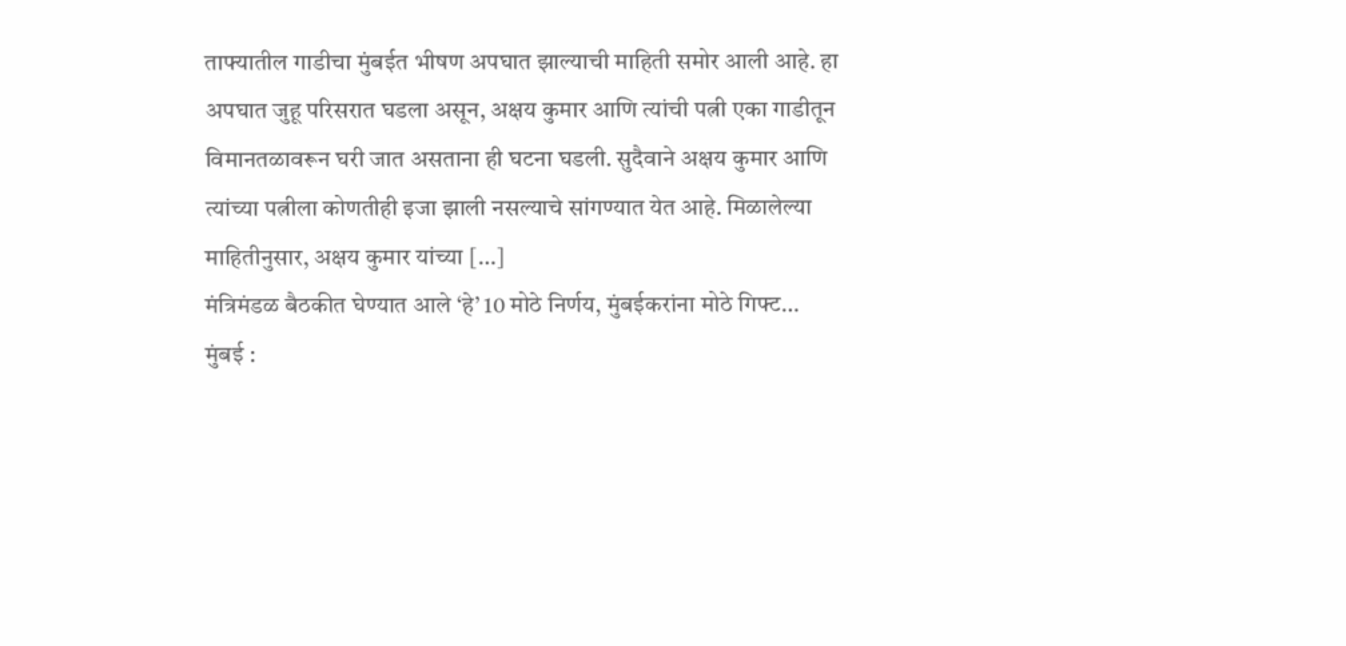ताफ्यातील गाडीचा मुंबईत भीषण अपघात झाल्याची माहिती समोर आली आहे. हा अपघात जुहू परिसरात घडला असून, अक्षय कुमार आणि त्यांची पत्नी एका गाडीतून विमानतळावरून घरी जात असताना ही घटना घडली. सुदैवाने अक्षय कुमार आणि त्यांच्या पत्नीला कोणतीही इजा झाली नसल्याचे सांगण्यात येत आहे. मिळालेल्या माहितीनुसार, अक्षय कुमार यांच्या […]
मंत्रिमंडळ बैठकीत घेण्यात आले ‘हे’ 10 मोठे निर्णय, मुंबईकरांना मोठे गिफ्ट…
मुंबई :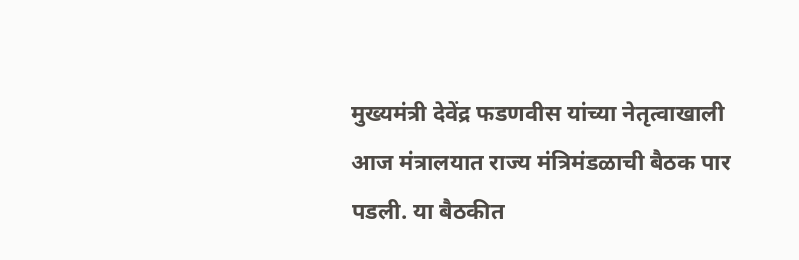मुख्यमंत्री देवेंद्र फडणवीस यांच्या नेतृत्वाखाली आज मंत्रालयात राज्य मंत्रिमंडळाची बैठक पार पडली. या बैठकीत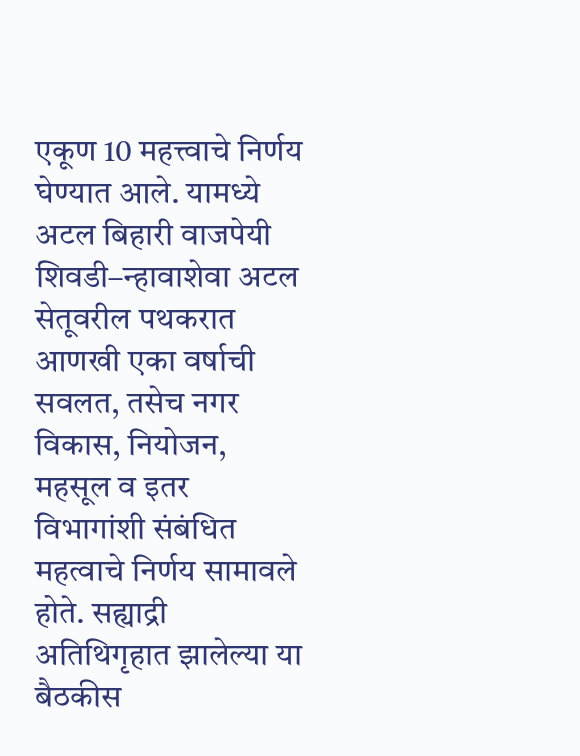एकूण 10 महत्त्वाचे निर्णय घेण्यात आले. यामध्ये अटल बिहारी वाजपेयी शिवडी–न्हावाशेवा अटल सेतूवरील पथकरात आणखी एका वर्षाची सवलत, तसेच नगर विकास, नियोजन, महसूल व इतर विभागांशी संबंधित महत्वाचे निर्णय सामावले होते. सह्याद्री अतिथिगृहात झालेल्या या बैठकीस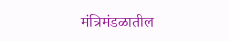मंत्रिमंडळातील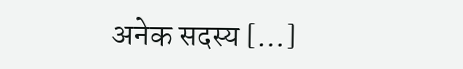अनेक सदस्य […]